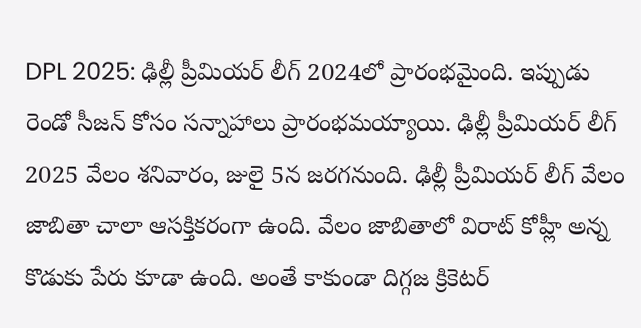DPL 2025: ఢిల్లీ ప్రీమియర్ లీగ్ 2024లో ప్రారంభమైంది. ఇప్పుడు రెండో సీజన్ కోసం సన్నాహాలు ప్రారంభమయ్యాయి. ఢిల్లీ ప్రీమియర్ లీగ్ 2025 వేలం శనివారం, జులై 5న జరగనుంది. ఢిల్లీ ప్రీమియర్ లీగ్ వేలం జాబితా చాలా ఆసక్తికరంగా ఉంది. వేలం జాబితాలో విరాట్ కోహ్లీ అన్న కొడుకు పేరు కూడా ఉంది. అంతే కాకుండా దిగ్గజ క్రికెటర్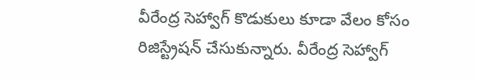వీరేంద్ర సెహ్వాగ్ కొడుకులు కూడా వేలం కోసం రిజిస్ట్రేషన్ చేసుకున్నారు. వీరేంద్ర సెహ్వాగ్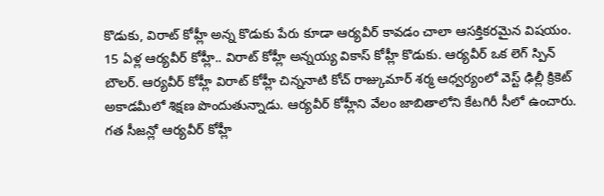కొడుకు, విరాట్ కోహ్లీ అన్న కొడుకు పేరు కూడా ఆర్యవీర్ కావడం చాలా ఆసక్తికరమైన విషయం.
15 ఏళ్ల ఆర్యవీర్ కోహ్లీ.. విరాట్ కోహ్లీ అన్నయ్య వికాస్ కోహ్లీ కొడుకు. ఆర్యవీర్ ఒక లెగ్ స్పిన్ బౌలర్. ఆర్యవీర్ కోహ్లీ విరాట్ కోహ్లీ చిన్ననాటి కోచ్ రాజ్కుమార్ శర్మ ఆధ్వర్యంలో వెస్ట్ ఢిల్లీ క్రికెట్ అకాడమీలో శిక్షణ పొందుతున్నాడు. ఆర్యవీర్ కోహ్లీని వేలం జాబితాలోని కేటగిరీ సీలో ఉంచారు. గత సీజన్లో ఆర్యవీర్ కోహ్లీ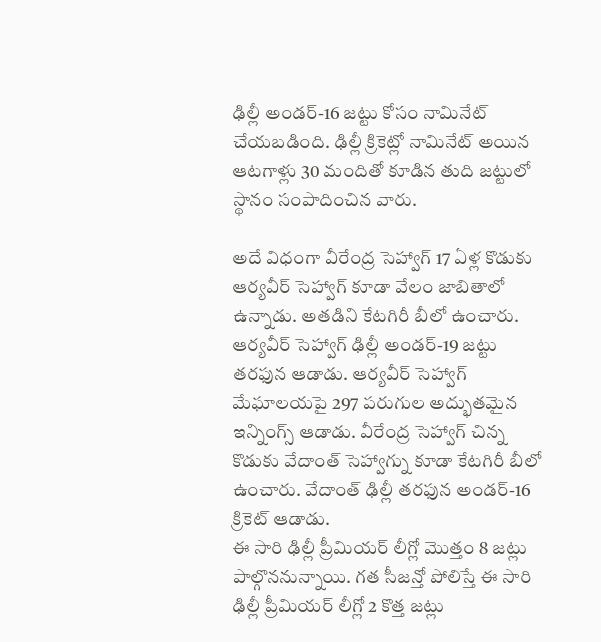ఢిల్లీ అండర్-16 జట్టు కోసం నామినేట్ చేయబడింది. ఢిల్లీ క్రికెట్లో నామినేట్ అయిన ఆటగాళ్లు 30 మందితో కూడిన తుది జట్టులో స్థానం సంపాదించిన వారు.

అదే విధంగా వీరేంద్ర సెహ్వాగ్ 17 ఏళ్ల కొడుకు ఆర్యవీర్ సెహ్వాగ్ కూడా వేలం జాబితాలో ఉన్నాడు. అతడిని కేటగిరీ బీలో ఉంచారు. ఆర్యవీర్ సెహ్వాగ్ ఢిల్లీ అండర్-19 జట్టు తరఫున ఆడాడు. ఆర్యవీర్ సెహ్వాగ్ మేఘాలయపై 297 పరుగుల అద్భుతమైన ఇన్నింగ్స్ ఆడాడు. వీరేంద్ర సెహ్వాగ్ చిన్న కొడుకు వేదాంత్ సెహ్వాగ్ను కూడా కేటగిరీ బీలో ఉంచారు. వేదాంత్ ఢిల్లీ తరఫున అండర్-16 క్రికెట్ ఆడాడు.
ఈ సారి ఢిల్లీ ప్రీమియర్ లీగ్లో మొత్తం 8 జట్లు పాల్గొననున్నాయి. గత సీజన్తో పోలిస్తే ఈ సారి ఢిల్లీ ప్రీమియర్ లీగ్లో 2 కొత్త జట్లు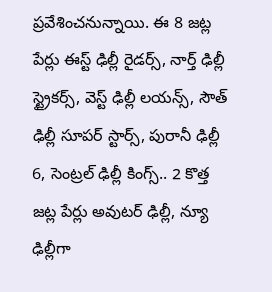ప్రవేశించనున్నాయి. ఈ 8 జట్ల పేర్లు ఈస్ట్ ఢిల్లీ రైడర్స్, నార్త్ ఢిల్లీ స్ట్రైకర్స్, వెస్ట్ ఢిల్లీ లయన్స్, సౌత్ ఢిల్లీ సూపర్ స్టార్స్, పురానీ ఢిల్లీ 6, సెంట్రల్ ఢిల్లీ కింగ్స్.. 2 కొత్త జట్ల పేర్లు అవుటర్ ఢిల్లీ, న్యూ ఢిల్లీగా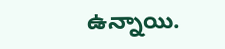ఉన్నాయి.